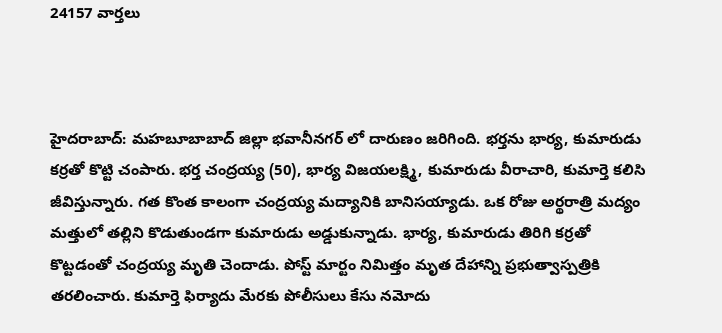24157 వార్తలు



హైదరాబాద్: మహబూబాబాద్ జిల్లా భవానీనగర్ లో దారుణం జరిగింది. భర్తను భార్య, కుమారుడు కర్రతో కొట్టి చంపారు. భర్త చంద్రయ్య (50), భార్య విజయలక్ష్మి, కుమారుడు వీరాచారి, కుమార్తె కలిసి జీవిస్తున్నారు. గత కొంత కాలంగా చంద్రయ్య మద్యానికి బానిసయ్యాడు. ఒక రోజు అర్థరాత్రి మద్యం మత్తులో తల్లిని కొడుతుండగా కుమారుడు అడ్డుకున్నాడు. భార్య, కుమారుడు తిరిగి కర్రతో కొట్టడంతో చంద్రయ్య మృతి చెందాడు. పోస్ట్ మార్టం నిమిత్తం మృత దేహాన్ని ప్రభుత్వాస్పత్రికి తరలించారు. కుమార్తె ఫిర్యాదు మేరకు పోలీసులు కేసు నమోదు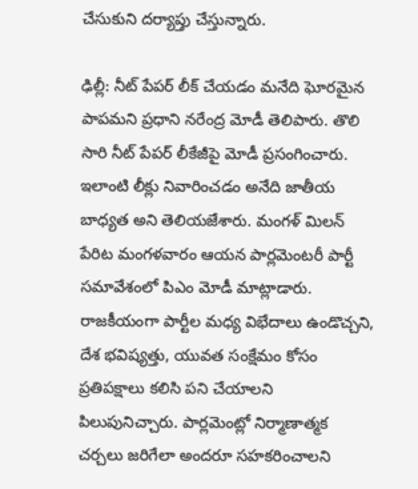చేసుకుని దర్యాప్తు చేస్తున్నారు.

ఢిల్లీ: నీట్ పేపర్ లీక్ చేయడం మనేది ఘోరమైన పాపమని ప్రధాని నరేంద్ర మోడీ తెలిపారు. తొలి సారి నీట్ పేపర్ లీకేజీపై మోడీ ప్రసంగించారు. ఇలాంటి లీక్లు నివారించడం అనేది జాతీయ బాధ్యత అని తెలియజేశారు. మంగళ్ మిలన్ పేరిట మంగళవారం ఆయన పార్లమెంటరీ పార్టీ సమావేశంలో పిఎం మోడీ మాట్లాడారు. రాజకీయంగా పార్టీల మధ్య విభేదాలు ఉండొచ్చని, దేశ భవిష్యత్తు, యువత సంక్షేమం కోసం ప్రతిపక్షాలు కలిసి పని చేయాలని పిలుపునిచ్చారు. పార్లమెంట్లో నిర్మాణాత్మక చర్చలు జరిగేలా అందరూ సహకరించాలని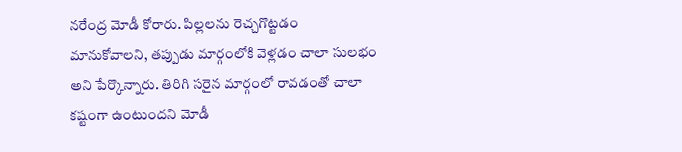నరేంద్ర మోడీ కోరారు. పిల్లలను రెచ్చగొట్టడం మానుకోవాలని, తప్పుడు మార్గంలోకి వెళ్లడం చాలా సులభం అని పేర్కొన్నారు. తిరిగి సరైన మార్గంలో రావడంతో చాలా కష్టంగా ఉంటుందని మోడీ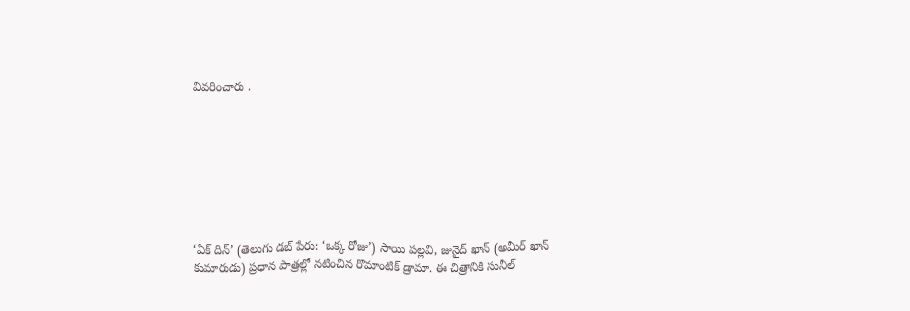వివరించారు .








‘ఏక్ దిన్’ (తెలుగు డబ్ పేరు: ‘ఒక్క రోజు’) సాయి పల్లవి, జునైద్ ఖాన్ (అమీర్ ఖాన్ కుమారుడు) ప్రధాన పాత్రల్లో నటించిన రొమాంటిక్ డ్రామా. ఈ చిత్రానికి సునీల్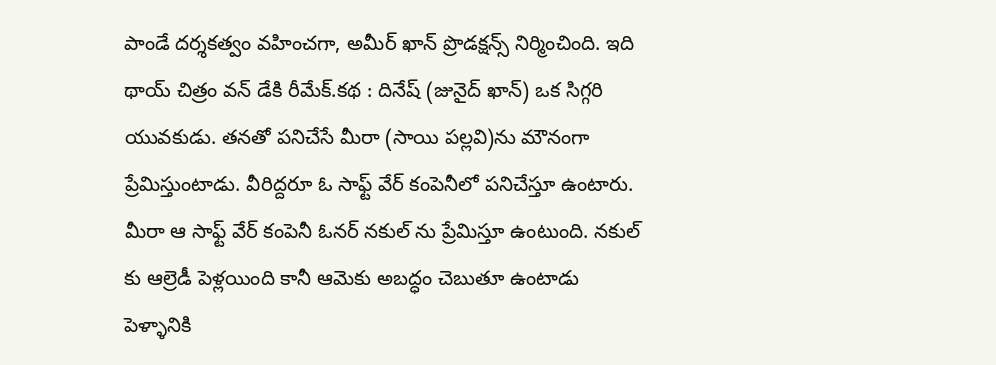పాండే దర్శకత్వం వహించగా, అమీర్ ఖాన్ ప్రొడక్షన్స్ నిర్మించింది. ఇది థాయ్ చిత్రం వన్ డేకి రీమేక్.కథ : దినేష్ (జునైద్ ఖాన్) ఒక సిగ్గరి యువకుడు. తనతో పనిచేసే మీరా (సాయి పల్లవి)ను మౌనంగా ప్రేమిస్తుంటాడు. వీరిద్దరూ ఓ సాఫ్ట్ వేర్ కంపెనీలో పనిచేస్తూ ఉంటారు. మీరా ఆ సాఫ్ట్ వేర్ కంపెనీ ఓనర్ నకుల్ ను ప్రేమిస్తూ ఉంటుంది. నకుల్ కు ఆల్రెడీ పెళ్లయింది కానీ ఆమెకు అబద్ధం చెబుతూ ఉంటాడు పెళ్ళానికి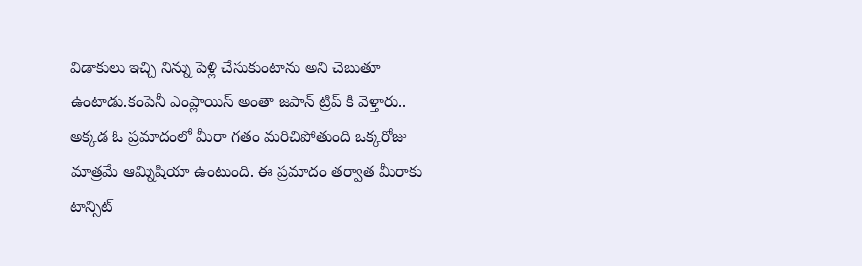విడాకులు ఇచ్చి నిన్ను పెళ్లి చేసుకుంటాను అని చెబుతూ ఉంటాడు.కంపెనీ ఎంప్లాయిస్ అంతా జపాన్ ట్రిప్ కి వెళ్తారు.. అక్కడ ఓ ప్రమాదంలో మీరా గతం మరిచిపోతుంది ఒక్కరోజు మాత్రమే ఆమ్నిషియా ఉంటుంది. ఈ ప్రమాదం తర్వాత మీరాకు టాన్సిట్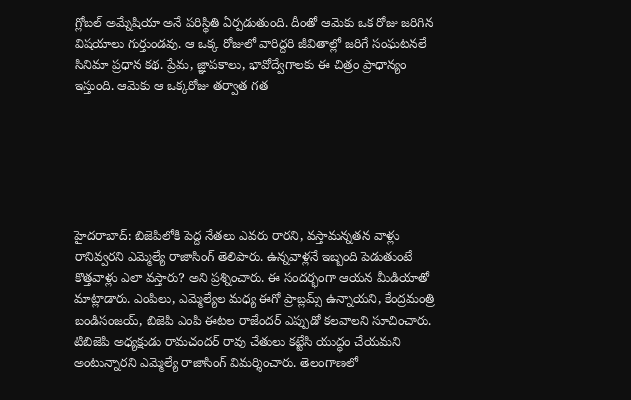గ్లోబల్ అమ్నేషియా అనే పరిస్థితి ఏర్పడుతుంది. దీంతో ఆమెకు ఒక రోజు జరిగిన విషయాలు గుర్తుండవు. ఆ ఒక్క రోజులో వారిద్దరి జీవితాల్లో జరిగే సంఘటనలే సినిమా ప్రధాన కథ. ప్రేమ, జ్ఞాపకాలు, భావోద్వేగాలకు ఈ చిత్రం ప్రాధాన్యం ఇస్తుంది. ఆమెకు ఆ ఒక్కరోజు తర్వాత గత






హైదరాబాద్: బిజెపిలోకి పెద్ద నేతలు ఎవరు రారని, వస్తామన్నతన వాళ్లు రానివ్వరని ఎమ్మెల్యే రాజాసింగ్ తెలిపారు. ఉన్నవాళ్లనే ఇబ్బంది పెడుతుంటే కొత్తవాళ్లు ఎలా వస్తారు? అని ప్రశ్నించారు. ఈ సందర్భంగా ఆయన మీడియాతో మాట్లాడారు. ఎంపిలు, ఎమ్మెల్యేల మధ్య ఈగో ప్రాబ్లమ్స్ ఉన్నాయని, కేంద్రమంత్రి బండిసంజయ్, బిజెపి ఎంపి ఈటల రాజేందర్ ఎప్పుడో కలవాలని సూచించారు. టిబిజెపి అధ్యక్షుడు రామచందర్ రావు చేతులు కట్టేసి యుద్ధం చేయమని అంటున్నారని ఎమ్మెల్యే రాజాసింగ్ విమర్శించారు. తెలంగాణలో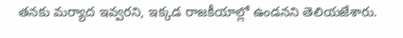తనకు మర్యాద ఇవ్వరని, ఇక్కడ రాజకీయాల్లో ఉండనని తెలియజేశారు.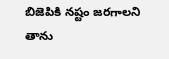బిజెపికి నష్టం జరగాలని తాను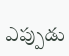ఎప్పుడు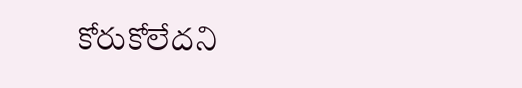కోరుకోలేదని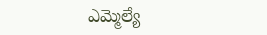ఎమ్మెల్యే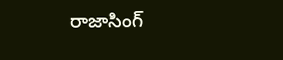రాజాసింగ్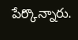పేర్కొన్నారు.